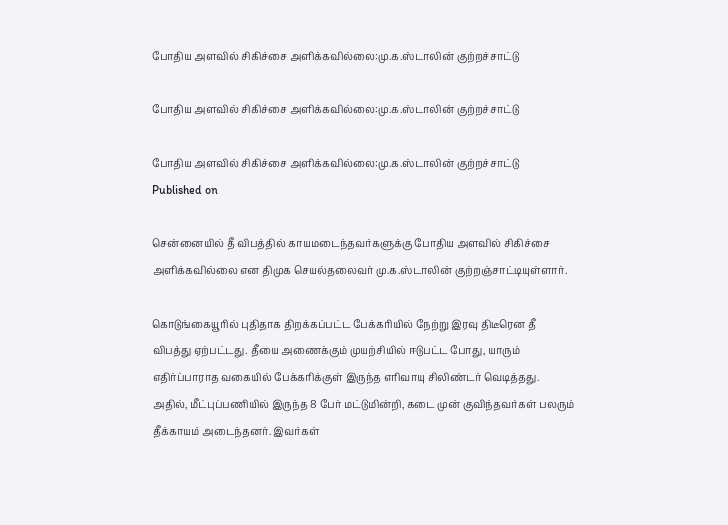போதிய அளவில் சிகிச்சை அளிக்கவில்லை:மு.க.ஸ்டாலின் குற்றச்சாட்டு

போதிய அளவில் சிகிச்சை அளிக்கவில்லை:மு.க.ஸ்டாலின் குற்றச்சாட்டு

போதிய அளவில் சிகிச்சை அளிக்கவில்லை:மு.க.ஸ்டாலின் குற்றச்சாட்டு
Published on

சென்னையில் தீ விபத்தில் காயமடைந்தவர்களுக்கு போதிய அளவில் சிகிச்சை அளிக்கவில்லை என திமுக செயல்தலைவர் மு.க.ஸ்டாலின் குற்றஞ்சாட்டியுள்ளார்.

கொடுங்கையூரில் புதிதாக திறக்கப்பட்ட பேக்கரியில் நேற்று இரவு திடீரென தீ விபத்து ஏற்பட்டது. தீயை அணைக்கும் முயற்சியில் ஈடுபட்ட போது, யாரும் எதிர்ப்பாராத வகையில் பேக்கரிக்குள் இருந்த எரிவாயு சிலிண்டர் வெடித்தது. அதில், மீட்புப்பணியில் இருந்த 8 பேர் மட்டுமின்றி, கடை முன் குவிந்தவர்கள் பலரும் தீக்காயம் அடைந்தனர். இவர்கள்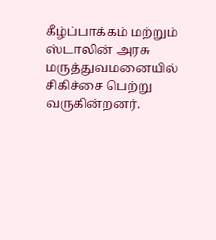கீழ்ப்பாக்கம் மற்றும் ஸ்டாலின் அரசு மருத்துவமனையில் சிகிச்சை பெற்று வருகின்றனர்.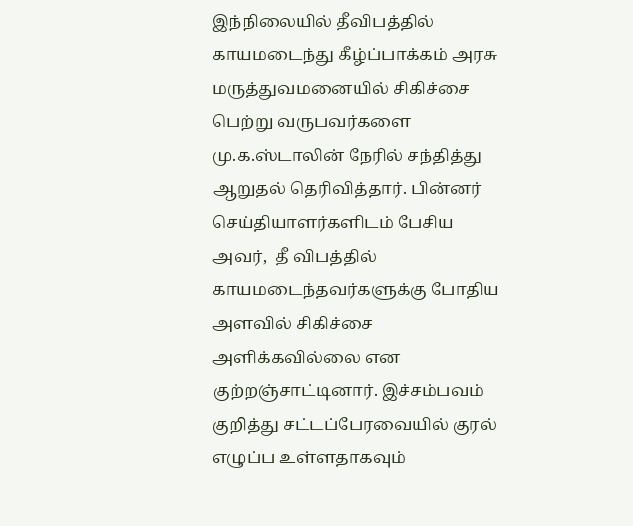இந்நிலையில் தீவிபத்தில் காயமடைந்து கீழ்ப்பாக்கம் அரசு மருத்துவமனையில் சிகிச்சை பெற்று வருபவர்களை மு.க.ஸ்டாலின் நேரில் சந்தித்து ஆறுதல் தெரிவித்தார். பின்னர் செய்தியாளர்களிடம் பேசிய அவர்,  தீ விபத்தில் காயமடைந்தவர்களுக்கு போதிய அளவில் சிகிச்சை அளிக்கவில்லை என குற்றஞ்சாட்டினார். இச்சம்பவம் குறித்து சட்டப்பேரவையில் குரல் எழுப்ப உள்ளதாகவும்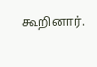கூறினார்.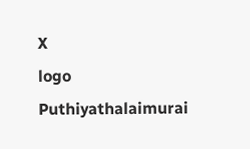X
logo
Puthiyathalaimurai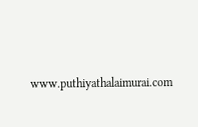www.puthiyathalaimurai.com